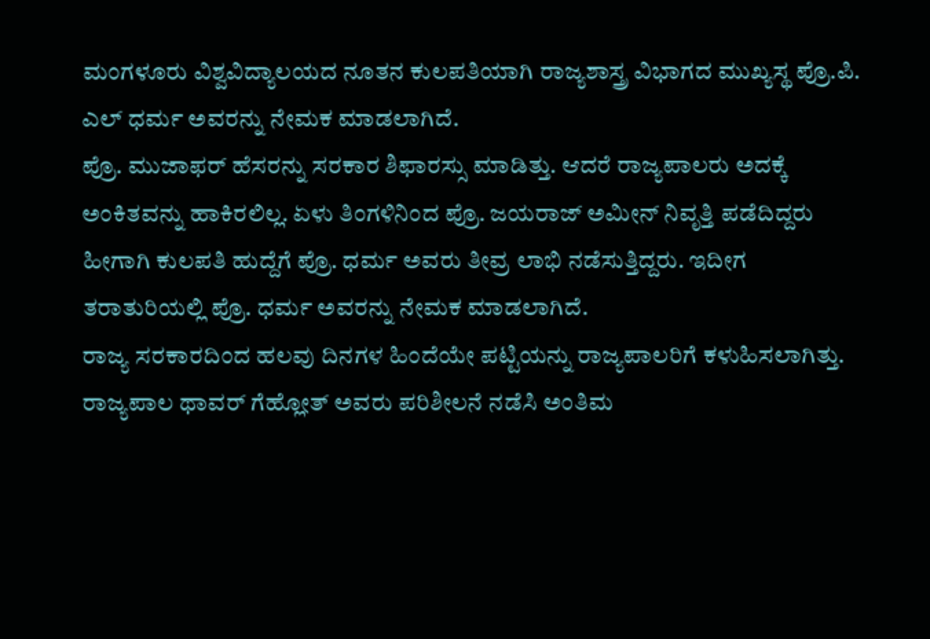ಮಂಗಳೂರು ವಿಶ್ವವಿದ್ಯಾಲಯದ ನೂತನ ಕುಲಪತಿಯಾಗಿ ರಾಜ್ಯಶಾಸ್ತ್ರ ವಿಭಾಗದ ಮುಖ್ಯಸ್ಥ ಪ್ರೊ.ಪಿ. ಎಲ್ ಧರ್ಮ ಅವರನ್ನು ನೇಮಕ ಮಾಡಲಾಗಿದೆ.
ಪ್ರೊ. ಮುಜಾಫರ್ ಹೆಸರನ್ನು ಸರಕಾರ ಶಿಫಾರಸ್ಸು ಮಾಡಿತ್ತು. ಆದರೆ ರಾಜ್ಯಪಾಲರು ಅದಕ್ಕೆ ಅಂಕಿತವನ್ನು ಹಾಕಿರಲಿಲ್ಲ. ಏಳು ತಿಂಗಳಿನಿಂದ ಪ್ರೊ. ಜಯರಾಜ್ ಅಮೀನ್ ನಿವೃತ್ತಿ ಪಡೆದಿದ್ದರು ಹೀಗಾಗಿ ಕುಲಪತಿ ಹುದ್ದೆಗೆ ಪ್ರೊ. ಧರ್ಮ ಅವರು ತೀವ್ರ ಲಾಭಿ ನಡೆಸುತ್ತಿದ್ದರು. ಇದೀಗ ತರಾತುರಿಯಲ್ಲಿ ಪ್ರೊ. ಧರ್ಮ ಅವರನ್ನು ನೇಮಕ ಮಾಡಲಾಗಿದೆ.
ರಾಜ್ಯ ಸರಕಾರದಿಂದ ಹಲವು ದಿನಗಳ ಹಿಂದೆಯೇ ಪಟ್ಟಿಯನ್ನು ರಾಜ್ಯಪಾಲರಿಗೆ ಕಳುಹಿಸಲಾಗಿತ್ತು. ರಾಜ್ಯಪಾಲ ಥಾವರ್ ಗೆಹ್ಲೋತ್ ಅವರು ಪರಿಶೀಲನೆ ನಡೆಸಿ ಅಂತಿಮ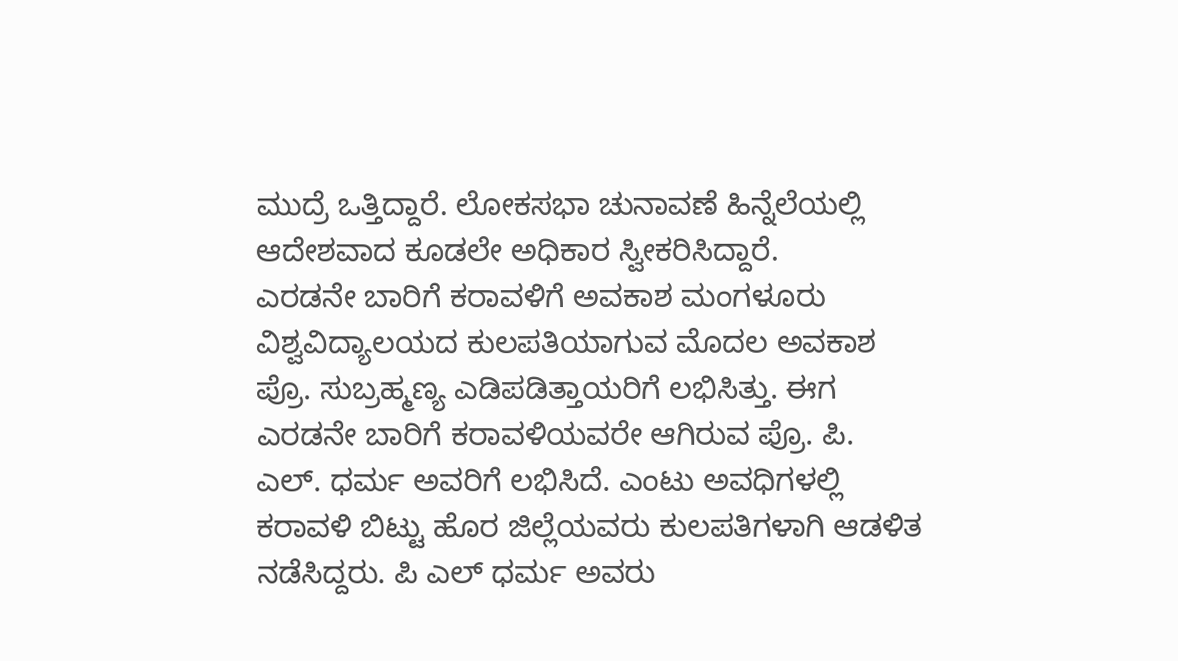ಮುದ್ರೆ ಒತ್ತಿದ್ದಾರೆ. ಲೋಕಸಭಾ ಚುನಾವಣೆ ಹಿನ್ನೆಲೆಯಲ್ಲಿ ಆದೇಶವಾದ ಕೂಡಲೇ ಅಧಿಕಾರ ಸ್ವೀಕರಿಸಿದ್ದಾರೆ.
ಎರಡನೇ ಬಾರಿಗೆ ಕರಾವಳಿಗೆ ಅವಕಾಶ ಮಂಗಳೂರು ವಿಶ್ವವಿದ್ಯಾಲಯದ ಕುಲಪತಿಯಾಗುವ ಮೊದಲ ಅವಕಾಶ ಪ್ರೊ. ಸುಬ್ರಹ್ಮಣ್ಯ ಎಡಿಪಡಿತ್ತಾಯರಿಗೆ ಲಭಿಸಿತ್ತು. ಈಗ ಎರಡನೇ ಬಾರಿಗೆ ಕರಾವಳಿಯವರೇ ಆಗಿರುವ ಪ್ರೊ. ಪಿ. ಎಲ್. ಧರ್ಮ ಅವರಿಗೆ ಲಭಿಸಿದೆ. ಎಂಟು ಅವಧಿಗಳಲ್ಲಿ ಕರಾವಳಿ ಬಿಟ್ಟು ಹೊರ ಜಿಲ್ಲೆಯವರು ಕುಲಪತಿಗಳಾಗಿ ಆಡಳಿತ ನಡೆಸಿದ್ದರು. ಪಿ ಎಲ್ ಧರ್ಮ ಅವರು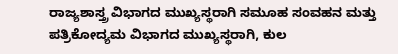ರಾಜ್ಯಶಾಸ್ತ್ರ ವಿಭಾಗದ ಮುಖ್ಯಸ್ಥರಾಗಿ ಸಮೂಹ ಸಂವಹನ ಮತ್ತು ಪತ್ರಿಕೋದ್ಯಮ ವಿಭಾಗದ ಮುಖ್ಯಸ್ಥರಾಗಿ, ಕುಲ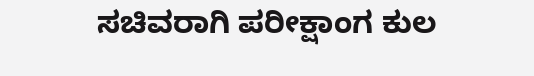ಸಚಿವರಾಗಿ ಪರೀಕ್ಷಾಂಗ ಕುಲ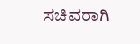ಸಚಿವರಾಗಿ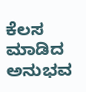ಕೆಲಸ ಮಾಡಿದ ಅನುಭವ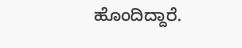ಹೊಂದಿದ್ದಾರೆ.